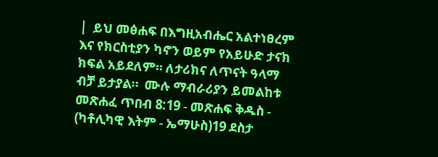|  ይህ መፅሐፍ በእግዚአብሔር አልተነፀረም እና የክርስቲያን ካኖን ወይም የአይሁድ ታናክ ክፍል አይደለም። ለታሪክና ለጥናት ዓላማ ብቻ ይታያል።  ሙሉ ማብራሪያን ይመልከቱ  መጽሐፈ ጥበብ 8:19 - መጽሐፍ ቅዱስ - (ካቶሊካዊ እትም - ኤማሁስ)19 ደስታ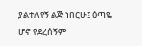ያልተለየኝ ልጅ ነበርሁ፤ ዕጣዬ ሆኖ የደረሰኝም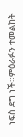ነፍስ ደግ ነች።ምዕራፉን ተመልከት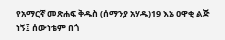የአማርኛ መጽሐፍ ቅዱስ (ሰማንያ አሃዱ)19 እኔ ዐዋቂ ልጅ ነኝ፤ ሰውነቴም በጎ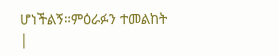ሆነችልኝ።ምዕራፉን ተመልከት |